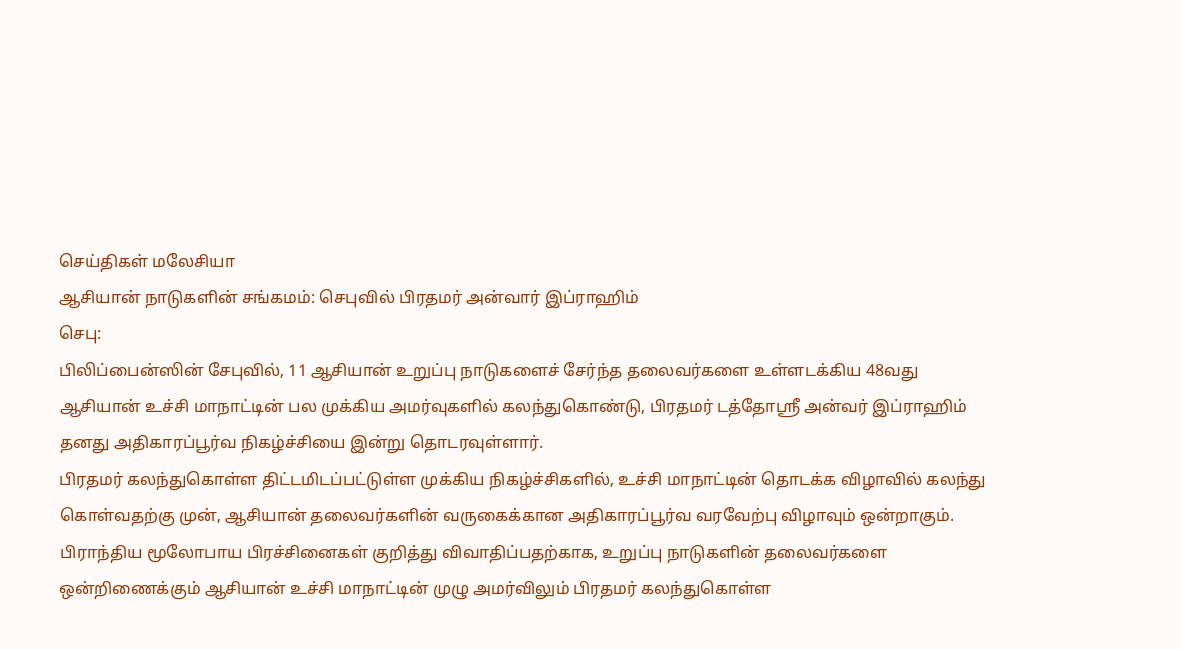செய்திகள் மலேசியா
ஆசியான் நாடுகளின் சங்கமம்: செபுவில் பிரதமர் அன்வார் இப்ராஹிம்
செபு:
பிலிப்பைன்ஸின் சேபுவில், 11 ஆசியான் உறுப்பு நாடுகளைச் சேர்ந்த தலைவர்களை உள்ளடக்கிய 48வது ஆசியான் உச்சி மாநாட்டின் பல முக்கிய அமர்வுகளில் கலந்துகொண்டு, பிரதமர் டத்தோஸ்ரீ அன்வர் இப்ராஹிம் தனது அதிகாரப்பூர்வ நிகழ்ச்சியை இன்று தொடரவுள்ளார்.
பிரதமர் கலந்துகொள்ள திட்டமிடப்பட்டுள்ள முக்கிய நிகழ்ச்சிகளில், உச்சி மாநாட்டின் தொடக்க விழாவில் கலந்து கொள்வதற்கு முன், ஆசியான் தலைவர்களின் வருகைக்கான அதிகாரப்பூர்வ வரவேற்பு விழாவும் ஒன்றாகும்.
பிராந்திய மூலோபாய பிரச்சினைகள் குறித்து விவாதிப்பதற்காக, உறுப்பு நாடுகளின் தலைவர்களை ஒன்றிணைக்கும் ஆசியான் உச்சி மாநாட்டின் முழு அமர்விலும் பிரதமர் கலந்துகொள்ள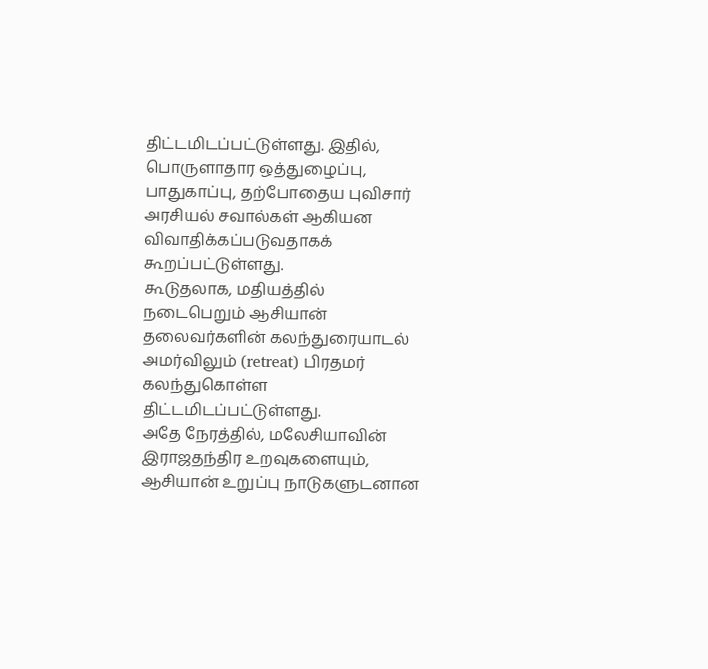திட்டமிடப்பட்டுள்ளது. இதில், பொருளாதார ஒத்துழைப்பு, பாதுகாப்பு, தற்போதைய புவிசார் அரசியல் சவால்கள் ஆகியன விவாதிக்கப்படுவதாகக் கூறப்பட்டுள்ளது.
கூடுதலாக, மதியத்தில் நடைபெறும் ஆசியான் தலைவர்களின் கலந்துரையாடல் அமர்விலும் (retreat) பிரதமர் கலந்துகொள்ள திட்டமிடப்பட்டுள்ளது.
அதே நேரத்தில், மலேசியாவின் இராஜதந்திர உறவுகளையும், ஆசியான் உறுப்பு நாடுகளுடனான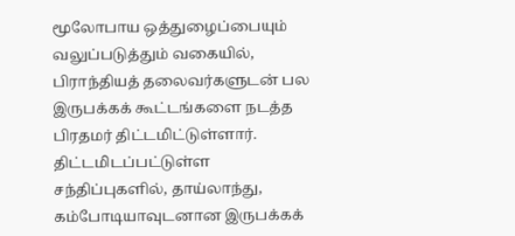மூலோபாய ஒத்துழைப்பையும் வலுப்படுத்தும் வகையில், பிராந்தியத் தலைவர்களுடன் பல இருபக்கக் கூட்டங்களை நடத்த பிரதமர் திட்டமிட்டுள்ளார்.
திட்டமிடப்பட்டுள்ள சந்திப்புகளில், தாய்லாந்து, கம்போடியாவுடனான இருபக்கக்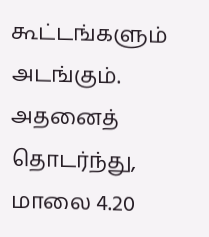கூட்டங்களும் அடங்கும். அதனைத் தொடர்ந்து, மாலை 4.20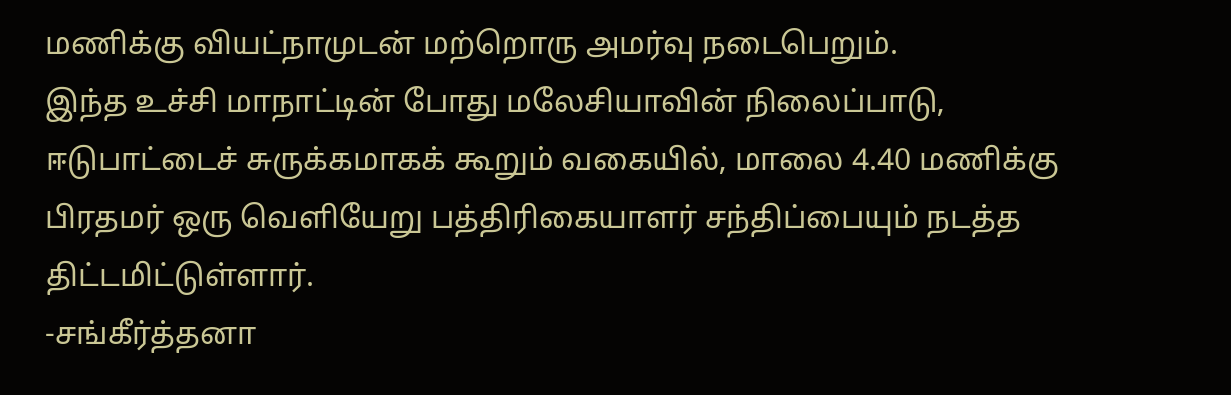மணிக்கு வியட்நாமுடன் மற்றொரு அமர்வு நடைபெறும்.
இந்த உச்சி மாநாட்டின் போது மலேசியாவின் நிலைப்பாடு, ஈடுபாட்டைச் சுருக்கமாகக் கூறும் வகையில், மாலை 4.40 மணிக்கு பிரதமர் ஒரு வெளியேறு பத்திரிகையாளர் சந்திப்பையும் நடத்த திட்டமிட்டுள்ளார்.
-சங்கீர்த்தனா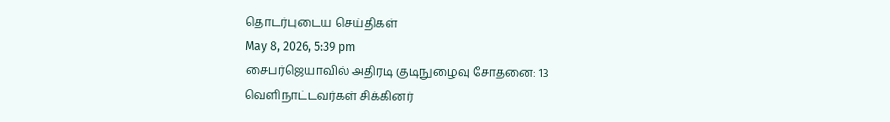தொடர்புடைய செய்திகள்
May 8, 2026, 5:39 pm
சைபர்ஜெயாவில் அதிரடி குடிநுழைவு சோதனை: 13 வெளிநாட்டவர்கள் சிக்கினர்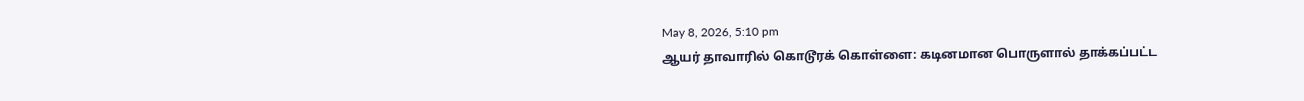May 8, 2026, 5:10 pm
ஆயர் தாவாரில் கொடூரக் கொள்ளை: கடினமான பொருளால் தாக்கப்பட்ட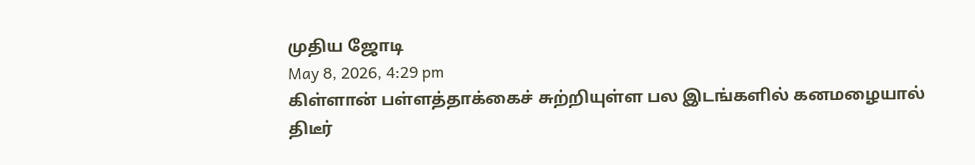முதிய ஜோடி
May 8, 2026, 4:29 pm
கிள்ளான் பள்ளத்தாக்கைச் சுற்றியுள்ள பல இடங்களில் கனமழையால் திடீர்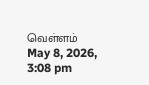வெள்ளம்
May 8, 2026, 3:08 pm